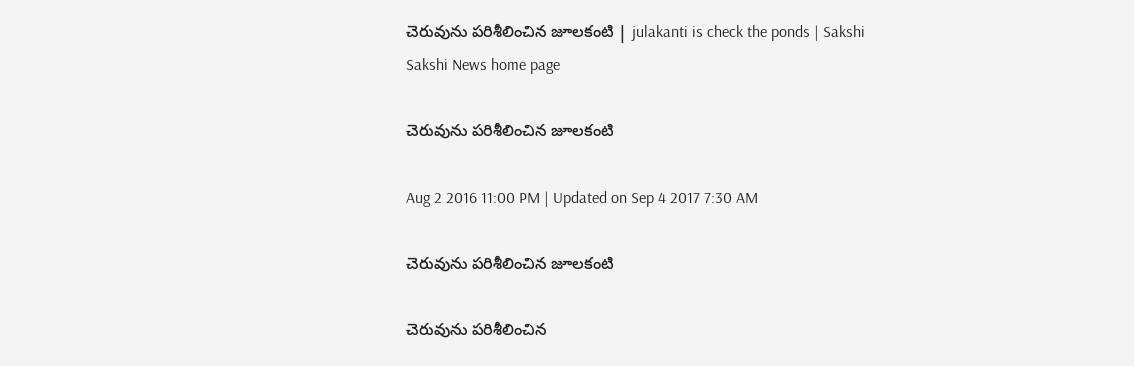చెరువును పరిశీలించిన జూలకంటి | julakanti is check the ponds | Sakshi
Sakshi News home page

చెరువును పరిశీలించిన జూలకంటి

Aug 2 2016 11:00 PM | Updated on Sep 4 2017 7:30 AM

చెరువును పరిశీలించిన జూలకంటి

చెరువును పరిశీలించిన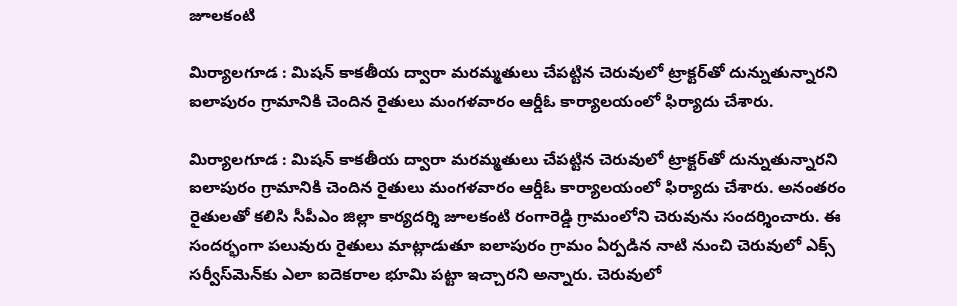జూలకంటి

మిర్యాలగూడ : మిషన్‌ కాకతీయ ద్వారా మరమ్మతులు చేపట్టిన చెరువులో ట్రాక్టర్‌తో దున్నుతున్నారని ఐలాపురం గ్రామానికి చెందిన రైతులు మంగళవారం ఆర్డీఓ కార్యాలయంలో ఫిర్యాదు చేశారు.

మిర్యాలగూడ : మిషన్‌ కాకతీయ ద్వారా మరమ్మతులు చేపట్టిన చెరువులో ట్రాక్టర్‌తో దున్నుతున్నారని ఐలాపురం గ్రామానికి చెందిన రైతులు మంగళవారం ఆర్డీఓ కార్యాలయంలో ఫిర్యాదు చేశారు. అనంతరం రైతులతో కలిసి సీపీఎం జిల్లా కార్యదర్శి జూలకంటి రంగారెడ్డి గ్రామంలోని చెరువును సందర్శించారు. ఈ సందర్భంగా పలువురు రైతులు మాట్లాడుతూ ఐలాపురం గ్రామం ఏర్పడిన నాటి నుంచి చెరువులో ఎక్స్‌ సర్వీస్‌మెన్‌కు ఎలా ఐదెకరాల భూమి పట్టా ఇచ్చారని అన్నారు. చెరువులో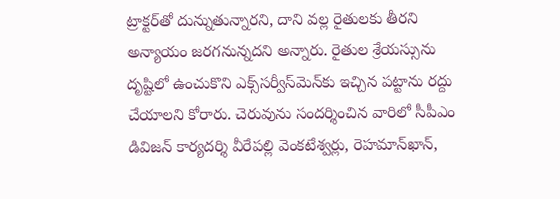ట్రాక్టర్‌తో దున్నుతున్నారని, దాని వల్ల రైతులకు తీరని అన్యాయం జరగనున్నదని అన్నారు. రైతుల శ్రేయస్సును దృష్టిలో ఉంచుకొని ఎక్స్‌సర్వీస్‌మెన్‌కు ఇచ్చిన పట్టాను రద్దు చేయాలని కోరారు. చెరువును సందర్శించిన వారిలో సీపీఎం డివిజన్‌ కార్యదర్శి వీరేపల్లి వెంకటేశ్వర్లు, రెహమాన్‌ఖాన్,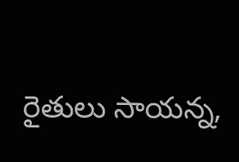రైతులు సాయన్న,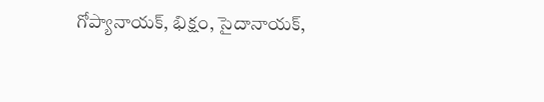గోప్యానాయక్, భిక్షం, సైదానాయక్,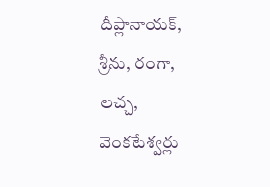దీప్లానాయక్, శ్రీను, రంగా, లచ్చ, వెంకటేశ్వర్లు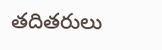తదితరులు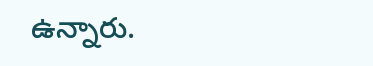ఉన్నారు.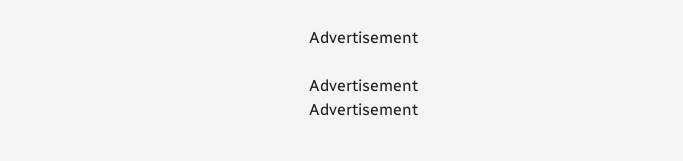Advertisement

Advertisement
Advertisement